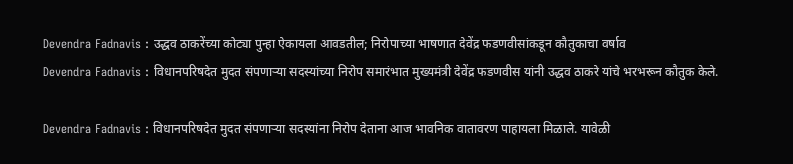Devendra Fadnavis : उद्धव ठाकरेंच्या कोट्या पुन्हा ऐकायला आवडतील; निरोपाच्या भाषणात देवेंद्र फडणवीसांकडून कौतुकाचा वर्षाव
Devendra Fadnavis : विधानपरिषदेत मुदत संपणाऱ्या सदस्यांच्या निरोप समारंभात मुख्यमंत्री देवेंद्र फडणवीस यांनी उद्धव ठाकरे यांचे भरभरून कौतुक केले.

Devendra Fadnavis : विधानपरिषदेत मुदत संपणाऱ्या सदस्यांना निरोप देताना आज भावनिक वातावरण पाहायला मिळाले. यावेळी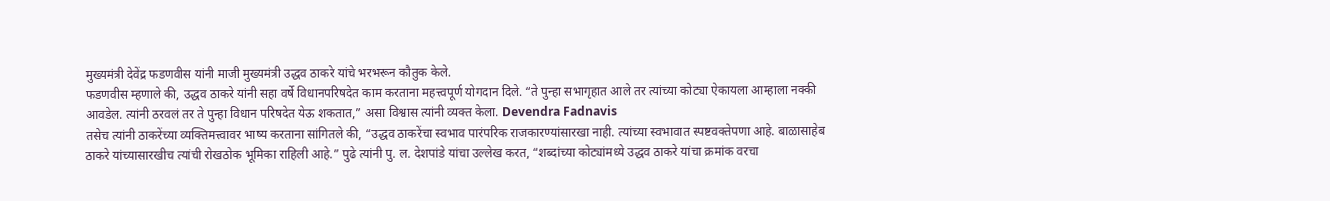मुख्यमंत्री देवेंद्र फडणवीस यांनी माजी मुख्यमंत्री उद्धव ठाकरे यांचे भरभरून कौतुक केले.
फडणवीस म्हणाले की, उद्धव ठाकरे यांनी सहा वर्षे विधानपरिषदेत काम करताना महत्त्वपूर्ण योगदान दिले. “ते पुन्हा सभागृहात आले तर त्यांच्या कोट्या ऐकायला आम्हाला नक्की आवडेल. त्यांनी ठरवलं तर ते पुन्हा विधान परिषदेत येऊ शकतात,” असा विश्वास त्यांनी व्यक्त केला. Devendra Fadnavis
तसेच त्यांनी ठाकरेंच्या व्यक्तिमत्त्वावर भाष्य करताना सांगितले की, “उद्धव ठाकरेंचा स्वभाव पारंपरिक राजकारण्यांसारखा नाही. त्यांच्या स्वभावात स्पष्टवक्तेपणा आहे. बाळासाहेब ठाकरे यांच्यासारखीच त्यांची रोखठोक भूमिका राहिली आहे.” पुढे त्यांनी पु. ल. देशपांडे यांचा उल्लेख करत, “शब्दांच्या कोट्यांमध्ये उद्धव ठाकरे यांचा क्रमांक वरचा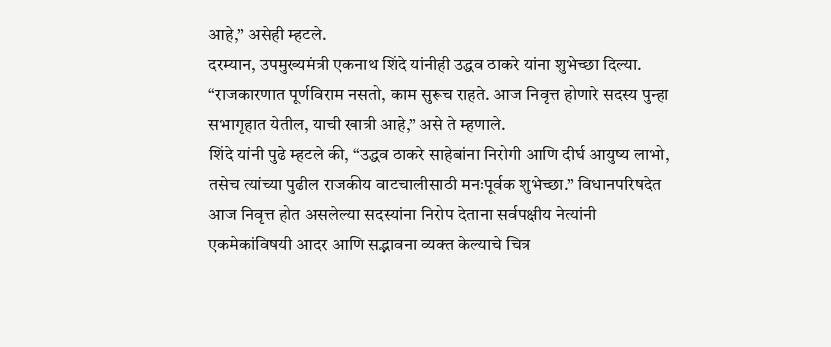आहे,” असेही म्हटले.
दरम्यान, उपमुख्यमंत्री एकनाथ शिंदे यांनीही उद्धव ठाकरे यांना शुभेच्छा दिल्या. “राजकारणात पूर्णविराम नसतो, काम सुरूच राहते. आज निवृत्त होणारे सदस्य पुन्हा सभागृहात येतील, याची खात्री आहे,” असे ते म्हणाले.
शिंदे यांनी पुढे म्हटले की, “उद्धव ठाकरे साहेबांना निरोगी आणि दीर्घ आयुष्य लाभो, तसेच त्यांच्या पुढील राजकीय वाटचालीसाठी मनःपूर्वक शुभेच्छा.” विधानपरिषदेत आज निवृत्त होत असलेल्या सदस्यांना निरोप देताना सर्वपक्षीय नेत्यांनी एकमेकांविषयी आदर आणि सद्भावना व्यक्त केल्याचे चित्र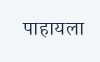पाहायला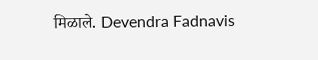मिळाले. Devendra Fadnavis